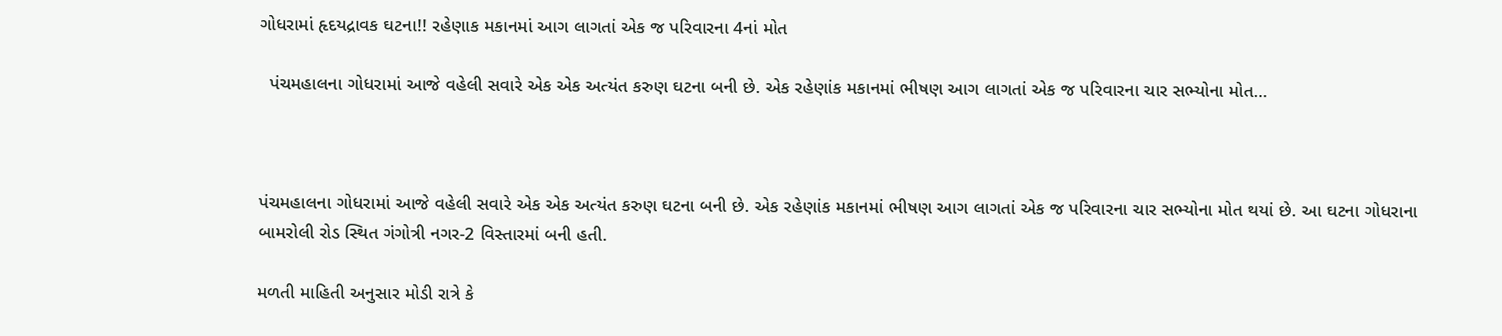ગોધરામાં હૃદયદ્રાવક ઘટના!! રહેણાક મકાનમાં આગ લાગતાં એક જ પરિવારના 4નાં મોત

  પંચમહાલના ગોધરામાં આજે વહેલી સવારે એક એક અત્યંત કરુણ ઘટના બની છે. એક રહેણાંક મકાનમાં ભીષણ આગ લાગતાં એક જ પરિવારના ચાર સભ્યોના મોત…



પંચમહાલના ગોધરામાં આજે વહેલી સવારે એક એક અત્યંત કરુણ ઘટના બની છે. એક રહેણાંક મકાનમાં ભીષણ આગ લાગતાં એક જ પરિવારના ચાર સભ્યોના મોત થયાં છે. આ ઘટના ગોધરાના બામરોલી રોડ સ્થિત ગંગોત્રી નગર-2 વિસ્તારમાં બની હતી.

મળતી માહિતી અનુસાર મોડી રાત્રે કે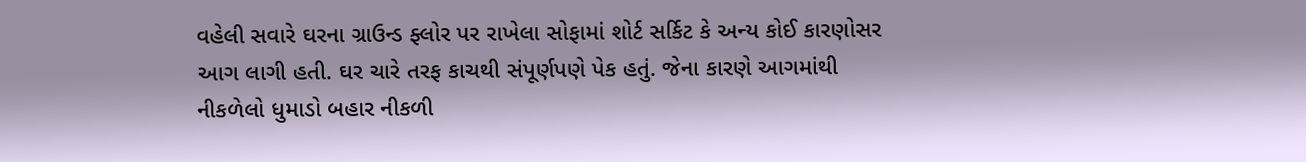વહેલી સવારે ઘરના ગ્રાઉન્ડ ફ્લોર પર રાખેલા સોફામાં શોર્ટ સર્કિટ કે અન્ય કોઈ કારણોસર આગ લાગી હતી. ઘર ચારે તરફ કાચથી સંપૂર્ણપણે પેક હતું. જેના કારણે આગમાંથી નીકળેલો ધુમાડો બહાર નીકળી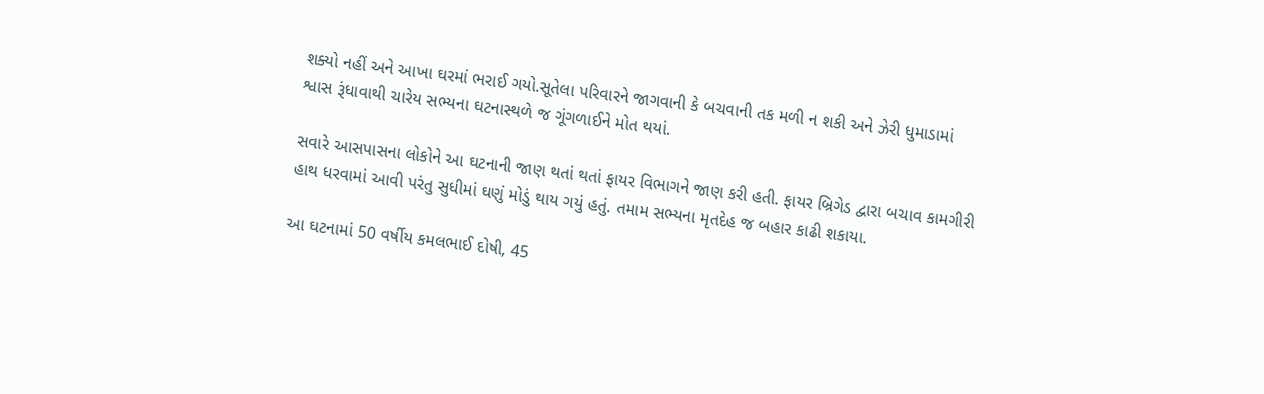શક્યો નહીં અને આખા ઘરમાં ભરાઈ ગયો.સૂતેલા પરિવારને જાગવાની કે બચવાની તક મળી ન શકી અને ઝેરી ધુમાડામાં શ્વાસ રૂંધાવાથી ચારેય સભ્યના ઘટનાસ્થળે જ ગૂંગળાઈને મોત થયાં.

સવારે આસપાસના લોકોને આ ઘટનાની જાણ થતાં થતાં ફાયર વિભાગને જાણ કરી હતી. ફાયર બ્રિગેડ દ્વારા બચાવ કામગીરી હાથ ધરવામાં આવી પરંતુ સુધીમાં ઘણું મોડું થાય ગયું હતું. તમામ સભ્યના મૃતદેહ જ બહાર કાઢી શકાયા.

આ ઘટનામાં 50 વર્ષીય કમલભાઈ દોષી, 45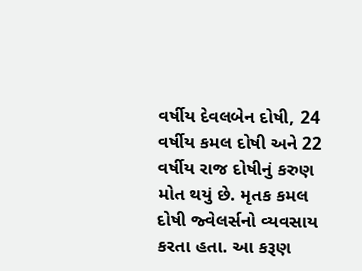વર્ષીય દેવલબેન દોષી, 24 વર્ષીય કમલ દોષી અને 22 વર્ષીય રાજ દોષીનું કરુણ મોત થયું છે. મૃતક કમલ દોષી જ્વેલર્સનો વ્યવસાય કરતા હતા. આ કરૂણ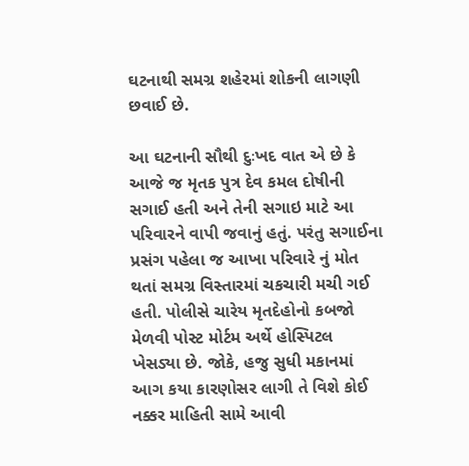ઘટનાથી સમગ્ર શહેરમાં શોકની લાગણી છવાઈ છે.

આ ઘટનાની સૌથી દુઃખદ વાત એ છે કે આજે જ મૃતક પુત્ર દેવ કમલ દોષીની સગાઈ હતી અને તેની સગાઇ માટે આ પરિવારને વાપી જવાનું હતું. પરંતુ સગાઈના પ્રસંગ પહેલા જ આખા પરિવારે નું મોત થતાં સમગ્ર વિસ્તારમાં ચકચારી મચી ગઈ હતી. પોલીસે ચારેય મૃતદેહોનો કબજો મેળવી પોસ્ટ મોર્ટમ અર્થે હોસ્પિટલ ખેસડ્યા છે. જોકે, હજુ સુધી મકાનમાં આગ કયા કારણોસર લાગી તે વિશે કોઈ નક્કર માહિતી સામે આવી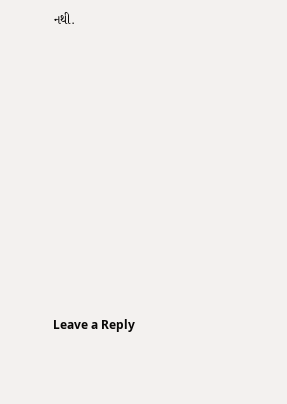નથી.













Leave a Reply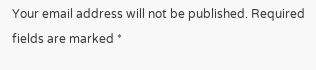Your email address will not be published. Required fields are marked *